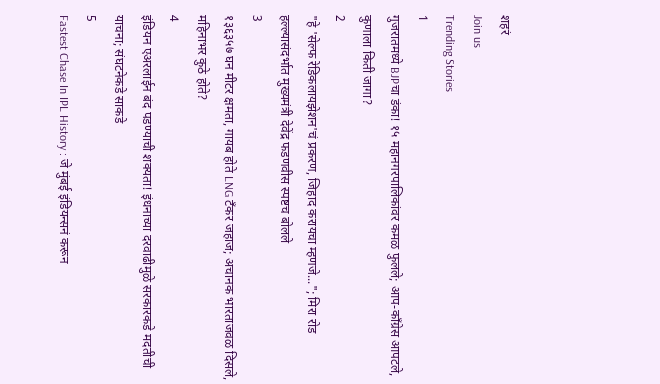शहरं
Join us
Trending Stories
1
गुजरातमध्ये BJPचा डंका! १५ महानगरपालिकांवर कमळ फुलले; आप-काँग्रेस आपटले, कुणाला किती जागा?
2
"हे 'सेल्फ रेडिकलायझेशन'चं प्रकरण, जिहाद करायचा म्हणजे..."; मिरा रोड हल्ल्यासंदर्भात मुख्यमंत्री देवेंद्र फडणवीस स्पष्टच बोलले
3
१३६३५७ घन मीटर क्षमता, गायब होते LNG टँकर जहाज; अचानक भारताजवळ दिसले, महिनाभर कुठे होते?
4
इंडियन एअरलाईन बंद पडण्याची शक्यता! इंधनाच्या दरवाढीमुळे सरकारकडे मदतीची याचना; संघटनेकडे साकडे
5
Fastest Chase In IPL History : जे मुंबई इंडियन्सनं करून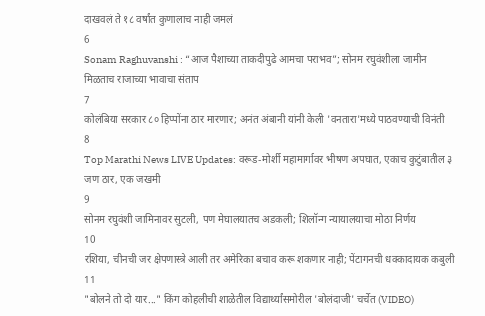दाखवलं ते १८ वर्षांत कुणालाच नाही जमलं
6
Sonam Raghuvanshi : “आज पैशाच्या ताकदीपुढे आमचा पराभव”; सोनम रघुवंशीला जामीन मिळताच राजाच्या भावाचा संताप
7
कोलंबिया सरकार ८० हिप्पोंना ठार मारणार; अनंत अंबानी यांनी केली 'वनतारा'मध्ये पाठवण्याची विनंती
8
Top Marathi News LIVE Updates: वरूड-मोर्शी महामार्गावर भीषण अपघात, एकाच कुटुंबातील ३ जण ठार, एक जखमी
9
सोनम रघुवंशी जामिनावर सुटली, पण मेघालयातच अडकली; शिलॉन्ग न्यायालयाचा मोठा निर्णय
10
रशिया, चीनची जर क्षेपणास्त्रे आली तर अमेरिका बचाव करू शकणार नाही; पेंटागनची धक्कादायक कबुली
11
"बोलने तो दो यार..." किंग कोहलीची शाळेतील विद्यार्थ्यांसमोरील 'बोलंदाजी' चर्चेत (VIDEO)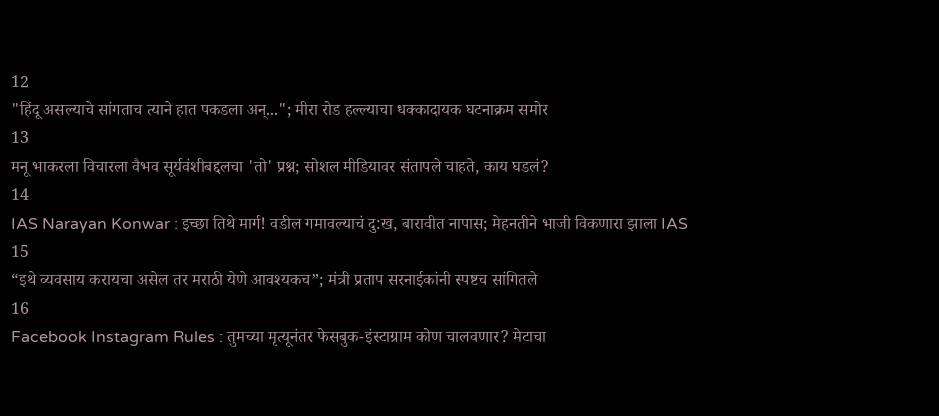12
"हिंदू असल्याचे सांगताच त्याने हात पकडला अन्..."; मीरा रोड हल्ल्याचा धक्कादायक घटनाक्रम समोर
13
मनू भाकरला विचारला वैभव सूर्यवंशीबद्दलचा 'तो' प्रश्न; सोशल मीडियावर संतापले चाहते, काय घडलं?
14
IAS Narayan Konwar : इच्छा तिथे मार्ग! वडील गमावल्याचं दु:ख, बारावीत नापास; मेहनतीने भाजी विकणारा झाला IAS
15
“इथे व्यवसाय करायचा असेल तर मराठी येणे आवश्यकच”; मंत्री प्रताप सरनाईकांनी स्पष्टच सांगितले
16
Facebook Instagram Rules : तुमच्या मृत्यूनंतर फेसबुक-इंस्टाग्राम कोण चालवणार? मेटाचा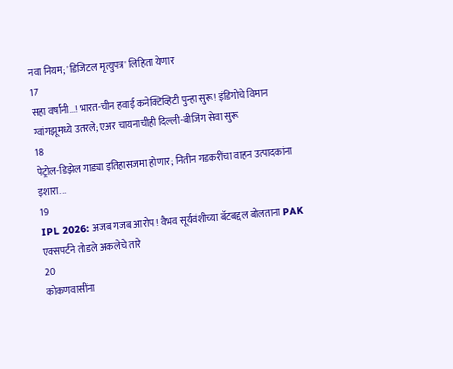नवा नियम; 'डिजिटल मृत्युपत्र' लिहिता येणार
17
सहा वर्षांनी...! भारत-चीन हवाई कनेक्टिव्हिटी पुन्हा सुरू! इंडिगोचे विमान ग्वांगझूमध्ये उतरले; एअर चायनाचीही दिल्ली-बीजिंग सेवा सुरू
18
पेट्रोल-डिझेल गाड्या इतिहासजमा होणार; नितीन गडकरींचा वाहन उत्पादकांना इशारा...
19
IPL 2026: अजब गजब आरोप! वैभव सूर्यवंशीच्या बॅटबद्दल बोलताना PAK एक्सपर्टने तोडले अकलेचे तारे
20
कोकणवासींना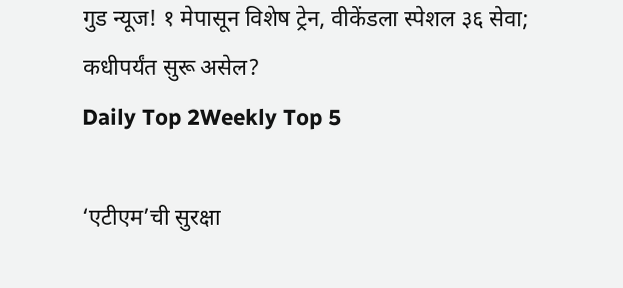गुड न्यूज! १ मेपासून विशेष ट्रेन, वीकेंडला स्पेशल ३६ सेवा; कधीपर्यंत सुरू असेल?
Daily Top 2Weekly Top 5

‘एटीएम’ची सुरक्षा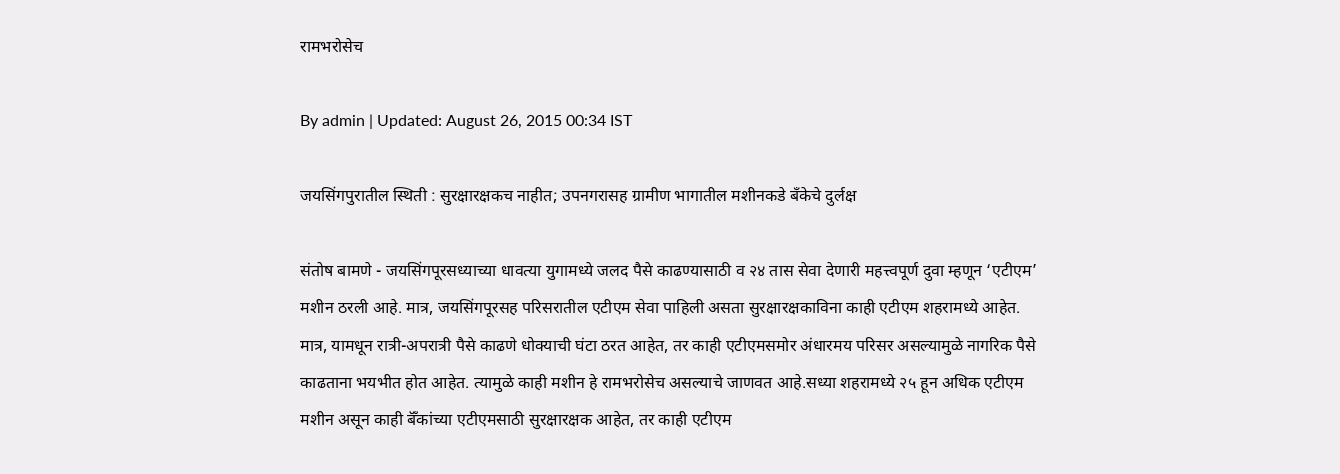रामभरोसेच

By admin | Updated: August 26, 2015 00:34 IST

जयसिंगपुरातील स्थिती : सुरक्षारक्षकच नाहीत; उपनगरासह ग्रामीण भागातील मशीनकडे बँकेचे दुर्लक्ष

संतोष बामणे - जयसिंगपूरसध्याच्या धावत्या युगामध्ये जलद पैसे काढण्यासाठी व २४ तास सेवा देणारी महत्त्वपूर्ण दुवा म्हणून ‘एटीएम’ मशीन ठरली आहे. मात्र, जयसिंगपूरसह परिसरातील एटीएम सेवा पाहिली असता सुरक्षारक्षकाविना काही एटीएम शहरामध्ये आहेत. मात्र, यामधून रात्री-अपरात्री पैसे काढणे धोक्याची घंटा ठरत आहेत, तर काही एटीएमसमोर अंधारमय परिसर असल्यामुळे नागरिक पैसे काढताना भयभीत होत आहेत. त्यामुळे काही मशीन हे रामभरोसेच असल्याचे जाणवत आहे.सध्या शहरामध्ये २५ हून अधिक एटीएम मशीन असून काही बॅँकांच्या एटीएमसाठी सुरक्षारक्षक आहेत, तर काही एटीएम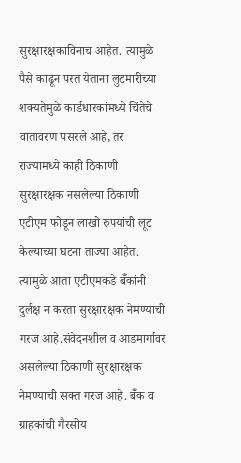सुरक्षारक्षकाविनाच आहेत. त्यामुळे पैसे काढून परत येताना लुटमारीच्या शक्यतेमुळे कार्डधारकांमध्ये चिंतेचे वातावरण पसरले आहे, तर राज्यामध्ये काही ठिकाणी सुरक्षारक्षक नसलेल्या ठिकाणी एटीएम फोडून लाखो रुपयांची लूट केल्याच्या घटना ताज्या आहेत. त्यामुळे आता एटीएमकडे बॅँकांनी दुर्लक्ष न करता सुरक्षारक्षक नेमण्याची गरज आहे.संवेदनशील व आडमार्गावर असलेल्या ठिकाणी सुरक्षारक्षक नेमण्याची सक्त गरज आहे. बॅँक व ग्राहकांची गैरसोय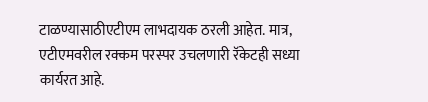टाळण्यासाठीएटीएम लाभदायक ठरली आहेत. मात्र, एटीएमवरील रक्कम परस्पर उचलणारी रॅकेटही सध्या कार्यरत आहे.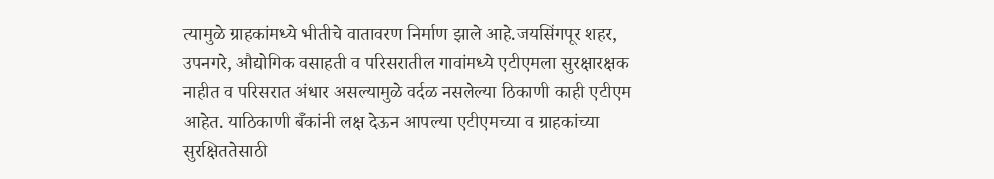त्यामुळे ग्राहकांमध्ये भीतीचे वातावरण निर्माण झाले आहे.जयसिंगपूर शहर, उपनगरे, औद्योगिक वसाहती व परिसरातील गावांमध्ये एटीएमला सुरक्षारक्षक नाहीत व परिसरात अंधार असल्यामुळे वर्दळ नसलेल्या ठिकाणी काही एटीएम आहेत. याठिकाणी बॅँकांनी लक्ष देऊन आपल्या एटीएमच्या व ग्राहकांच्या सुरक्षिततेसाठी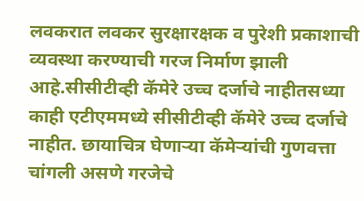लवकरात लवकर सुरक्षारक्षक व पुरेशी प्रकाशाची व्यवस्था करण्याची गरज निर्माण झाली आहे.सीसीटीव्ही कॅमेरे उच्च दर्जाचे नाहीतसध्या काही एटीएममध्ये सीसीटीव्ही कॅमेरे उच्च दर्जाचे नाहीत. छायाचित्र घेणाऱ्या कॅमेऱ्यांची गुणवत्ता चांगली असणे गरजेचे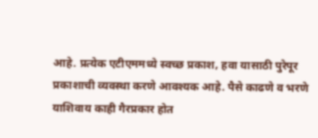आहे. प्रत्येक एटीएममध्ये स्वच्छ प्रकाश, हवा यासाठी पुरेपूर प्रकाशाची व्यवस्था करणे आवश्यक आहे. पैसे काढणे व भरणे याशिवाय काही गैरप्रकार होत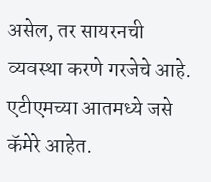असेल, तर सायरनची व्यवस्था करणे गरजेचे आहे. एटीएमच्या आतमध्ये जसे कॅमेरे आहेत.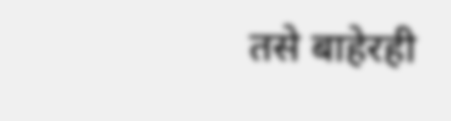तसे बाहेरही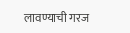लावण्याची गरज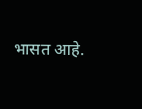भासत आहे.